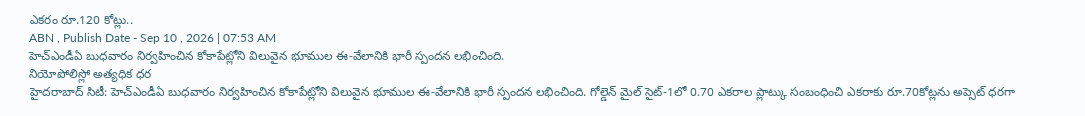ఎకరం రూ.120 కోట్లు..
ABN , Publish Date - Sep 10 , 2026 | 07:53 AM
హెచ్ఎండీఏ బుధవారం నిర్వహించిన కోకాపేట్లోని విలువైన భూముల ఈ-వేలానికి భారీ స్పందన లభించింది.
నియోపోలిస్లో అత్యధిక ధర
హైదరాబాద్ సిటీ: హెచ్ఎండీఏ బుధవారం నిర్వహించిన కోకాపేట్లోని విలువైన భూముల ఈ-వేలానికి భారీ స్పందన లభించింది. గోల్డెన్ మైల్ సైట్-1లో 0.70 ఎకరాల ప్లాట్కు సంబంధించి ఎకరాకు రూ.70కోట్లను అప్సెట్ ధరగా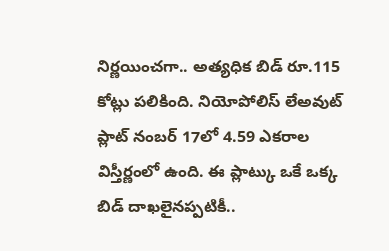నిర్ణయించగా.. అత్యధిక బిడ్ రూ.115 కోట్లు పలికింది. నియోపోలిస్ లేఅవుట్ ప్లాట్ నంబర్ 17లో 4.59 ఎకరాల విస్తీర్ణంలో ఉంది. ఈ ప్లాట్కు ఒకే ఒక్క బిడ్ దాఖలైనప్పటికీ..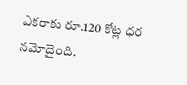ఎకరాకు రూ.120 కోట్ల ధర నమోదైంది.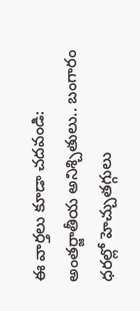ఈ వార్తలు కూడా చదవండి:
అంతర్జాతీయ అనిశ్చితులు.. బంగారం ధరల్లో హెచ్చుతగ్గులు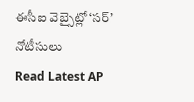ఈసీఐ వెబ్సైట్లో ‘సర్’ నోటీసులు
Read Latest AP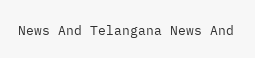News And Telangana News And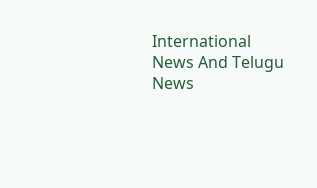International News And Telugu News